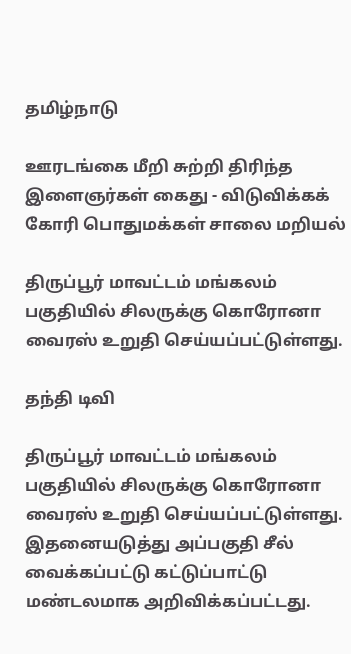தமிழ்நாடு

ஊரடங்கை மீறி சுற்றி திரிந்த இளைஞர்கள் கைது - விடுவிக்கக் கோரி பொதுமக்கள் சாலை மறியல்

திருப்பூர் மாவட்டம் மங்கலம் பகுதியில் சிலருக்கு கொரோனா வைரஸ் உறுதி செய்யப்பட்டுள்ளது.

தந்தி டிவி

திருப்பூர் மாவட்டம் மங்கலம் பகுதியில் சிலருக்கு கொரோனா வைரஸ் உறுதி செய்யப்பட்டுள்ளது. இதனையடுத்து அப்பகுதி சீல் வைக்கப்பட்டு கட்டுப்பாட்டு மண்டலமாக அறிவிக்கப்பட்டது.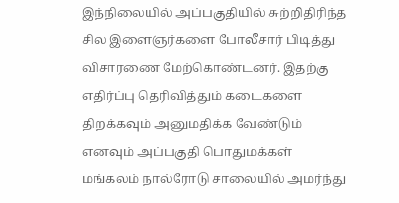இந்நிலையில் அப்பகுதியில் சுற்றிதிரிந்த சில இளைஞர்களை போலீசார் பிடித்து விசாரணை மேற்கொண்டனர். இதற்கு எதிர்ப்பு தெரிவித்தும் கடைகளை திறக்கவும் அனுமதிக்க வேண்டும் எனவும் அப்பகுதி பொதுமக்கள் மங்கலம் நால்ரோடு சாலையில் அமர்ந்து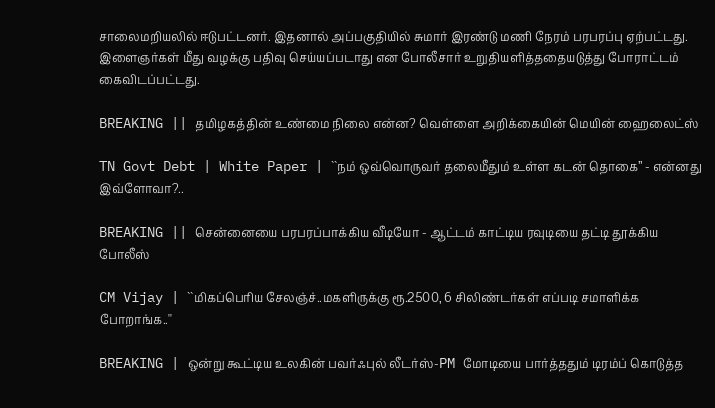சாலைமறியலில் ஈடுபட்டனர். இதனால் அப்பகுதியில் சுமார் இரண்டு மணி நேரம் பரபரப்பு ஏற்பட்டது. இளைஞர்கள் மீது வழக்கு பதிவு செய்யப்படாது என போலீசார் உறுதியளித்ததையடுத்து போராட்டம் கைவிடப்பட்டது.

BREAKING || தமிழகத்தின் உண்மை நிலை என்ன? வெள்ளை அறிக்கையின் மெயின் ஹைலைட்ஸ்

TN Govt Debt | White Paper | ``நம் ஒவ்வொருவர் தலைமீதும் உள்ள கடன் தொகை’’ - என்னது இவ்ளோவா?..

BREAKING || சென்னையை பரபரப்பாக்கிய வீடியோ - ஆட்டம் காட்டிய ரவுடியை தட்டி தூக்கிய போலீஸ்

CM Vijay | ``மிகப்பெரிய சேலஞ்ச்..மகளிருக்கு ரூ.2500, 6 சிலிண்டர்கள் எப்படி சமாளிக்க போறாங்க..''

BREAKING | ஒன்று கூட்டிய உலகின் பவர்ஃபுல் லீடர்ஸ்-PM மோடியை பார்த்ததும் டிரம்ப் கொடுத்த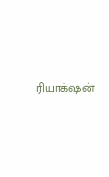ரியாக்‌ஷன்